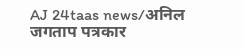AJ 24taas news/अनिल जगताप पत्रकार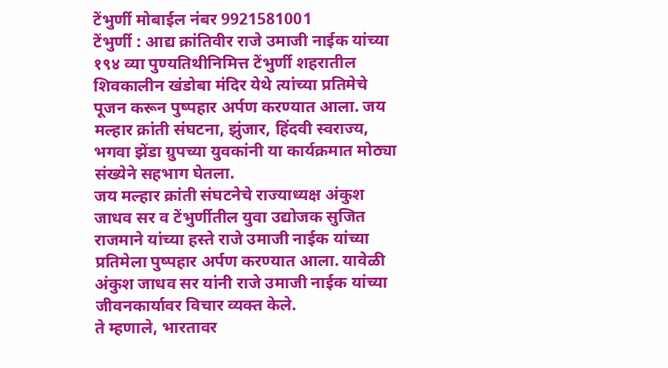टेंभुर्णी मोबाईल नंबर 9921581001
टेंभुर्णी : आद्य क्रांतिवीर राजे उमाजी नाईक यांच्या १९४ व्या पुण्यतिथीनिमित्त टेंभुर्णी शहरातील शिवकालीन खंडोबा मंदिर येथे त्यांच्या प्रतिमेचे पूजन करून पुष्पहार अर्पण करण्यात आला. जय मल्हार क्रांती संघटना, झुंजार, हिंदवी स्वराज्य, भगवा झेंडा ग्रुपच्या युवकांनी या कार्यक्रमात मोठ्या संख्येने सहभाग घेतला.
जय मल्हार क्रांती संघटनेचे राज्याध्यक्ष अंकुश जाधव सर व टेंभुर्णीतील युवा उद्योजक सुजित राजमाने यांच्या हस्ते राजे उमाजी नाईक यांच्या प्रतिमेला पुष्पहार अर्पण करण्यात आला. यावेळी अंकुश जाधव सर यांनी राजे उमाजी नाईक यांच्या जीवनकार्यावर विचार व्यक्त केले.
ते म्हणाले, भारतावर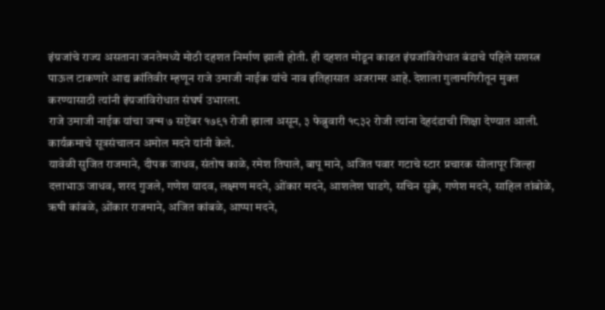इंग्रजांचे राज्य असताना जनतेमध्ये मोठी दहशत निर्माण झाली होती. ही दहशत मोडून काढत इंग्रजांविरोधात बंडाचे पहिले सशस्त्र पाऊल टाकणारे आद्य क्रांतिवीर म्हणून राजे उमाजी नाईक यांचे नाव इतिहासात अजरामर आहे. देशाला गुलामगिरीतून मुक्त करण्यासाठी त्यांनी इंग्रजांविरोधात संघर्ष उभारला.
राजे उमाजी नाईक यांचा जन्म ७ सप्टेंबर १७९१ रोजी झाला असून, ३ फेब्रुवारी १८३२ रोजी त्यांना देहदंडाची शिक्षा देण्यात आली. कार्यक्रमाचे सूत्रसंचालन अमोल मदने यांनी केले.
यावेळी सुजित राजमाने, दीपक जाधव, संतोष काळे, रमेश तिपाले, बापू माने, अजित पवार गटाचे स्टार प्रचारक सोलापूर जिल्हा दत्ताभाऊ जाधव, शरद गुजले, गणेश यादव, लक्ष्मण मदने, ओंकार मदने, आशलेश घाडगे, सचिन सुक्रे, गणेश मदने, साहिल तांबोळे, ऋषी कांबळे, ओंकार राजमाने, अजित कांबळे, आप्पा मदने,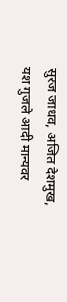सुरज जाधव, अजित देशमुख, यश गुजले आदी मान्यवर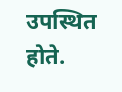उपस्थित होते.